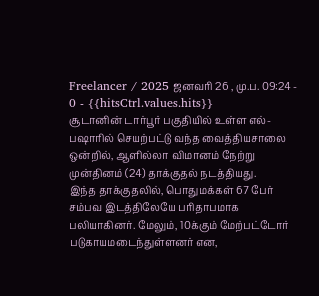Freelancer / 2025 ஜனவரி 26 , மு.ப. 09:24 - 0 - {{hitsCtrl.values.hits}}
சூடானின் டார்பூர் பகுதியில் உள்ள எல்-பஷாரில் செயற்பட்டு வந்த வைத்தியசாலை ஒன்றில், ஆளில்லா விமானம் நேற்று முன்தினம் (24) தாக்குதல் நடத்தியது.
இந்த தாக்குதலில், பொதுமக்கள் 67 பேர் சம்பவ இடத்திலேயே பரிதாபமாக பலியாகினர். மேலும், 10க்கும் மேற்பட்டோர் படுகாயமடைந்துள்ளனர் என,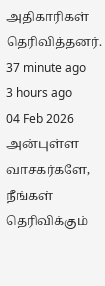அதிகாரிகள் தெரிவித்தனர்.
37 minute ago
3 hours ago
04 Feb 2026
அன்புள்ள வாசகர்களே,
நீங்கள் தெரிவிக்கும்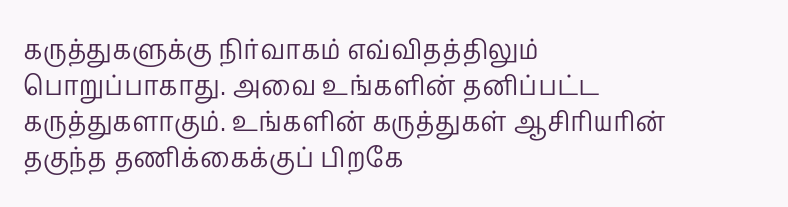கருத்துகளுக்கு நிர்வாகம் எவ்விதத்திலும் பொறுப்பாகாது. அவை உங்களின் தனிப்பட்ட கருத்துகளாகும். உங்களின் கருத்துகள் ஆசிரியரின் தகுந்த தணிக்கைக்குப் பிறகே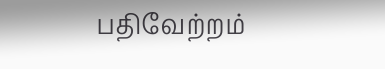பதிவேற்றம்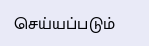செய்யப்படும்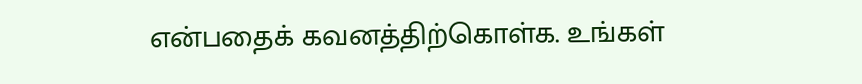என்பதைக் கவனத்திற்கொள்க. உங்கள்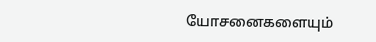யோசனைகளையும்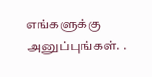எங்களுக்கு அனுப்புங்கள். .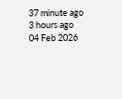37 minute ago
3 hours ago
04 Feb 2026